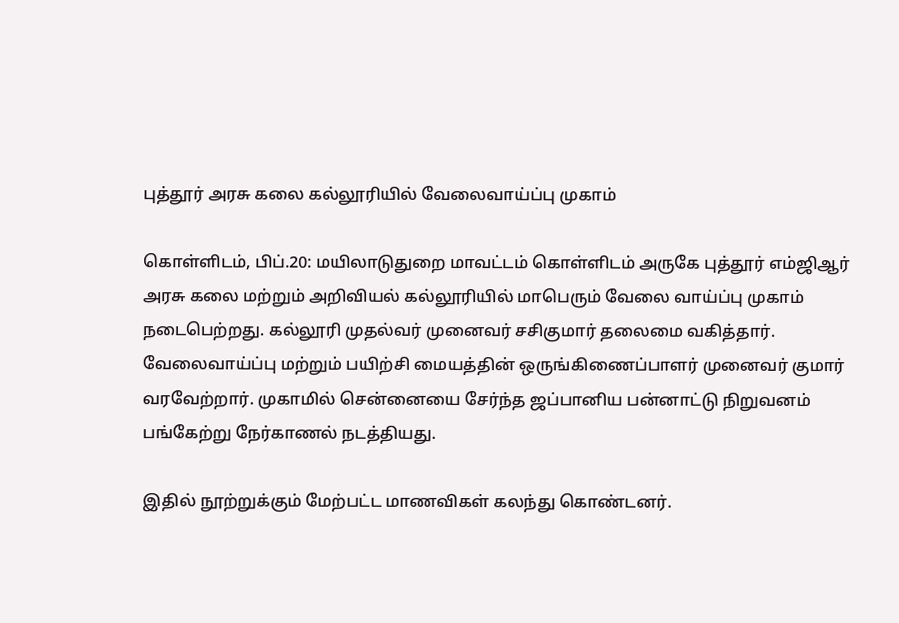புத்தூர் அரசு கலை கல்லூரியில் வேலைவாய்ப்பு முகாம்

கொள்ளிடம், பிப்.20: மயிலாடுதுறை மாவட்டம் கொள்ளிடம் அருகே புத்தூர் எம்ஜிஆர் அரசு கலை மற்றும் அறிவியல் கல்லூரியில் மாபெரும் வேலை வாய்ப்பு முகாம் நடைபெற்றது. கல்லூரி முதல்வர் முனைவர் சசிகுமார் தலைமை வகித்தார். வேலைவாய்ப்பு மற்றும் பயிற்சி மையத்தின் ஒருங்கிணைப்பாளர் முனைவர் குமார் வரவேற்றார். முகாமில் சென்னையை சேர்ந்த ஜப்பானிய பன்னாட்டு நிறுவனம் பங்கேற்று நேர்காணல் நடத்தியது.

இதில் நூற்றுக்கும் மேற்பட்ட மாணவிகள் கலந்து கொண்டனர்.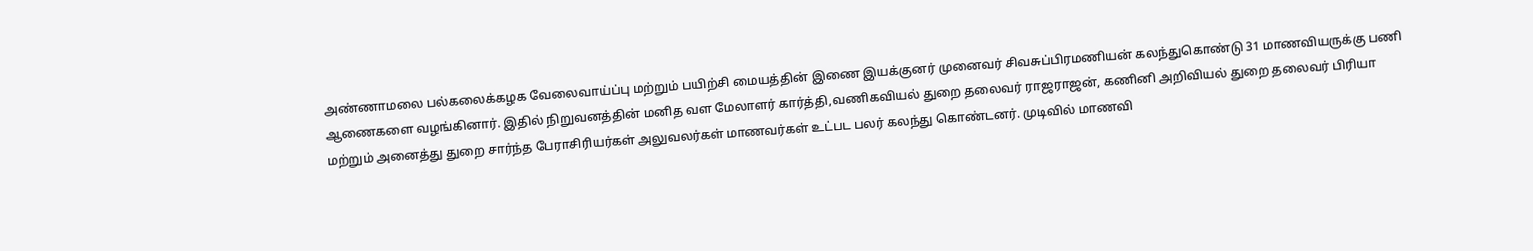அண்ணாமலை பல்கலைக்கழக வேலைவாய்ப்பு மற்றும் பயிற்சி மையத்தின் இணை இயக்குனர் முனைவர் சிவசுப்பிரமணியன் கலந்துகொண்டு 31 மாணவியருக்கு பணி ஆணைகளை வழங்கினார். இதில் நிறுவனத்தின் மனித வள மேலாளர் கார்த்தி,வணிகவியல் துறை தலைவர் ராஜராஜன், கணினி அறிவியல் துறை தலைவர் பிரியா மற்றும் அனைத்து துறை சார்ந்த பேராசிரியர்கள் அலுவலர்கள் மாணவர்கள் உட்பட பலர் கலந்து கொண்டனர். முடிவில் மாணவி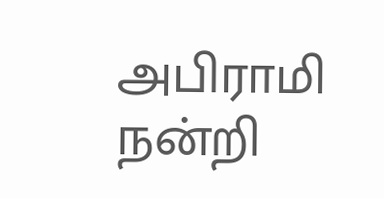அபிராமி நன்றி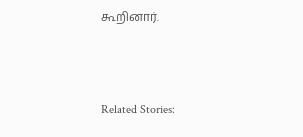கூறினார்.



Related Stories: